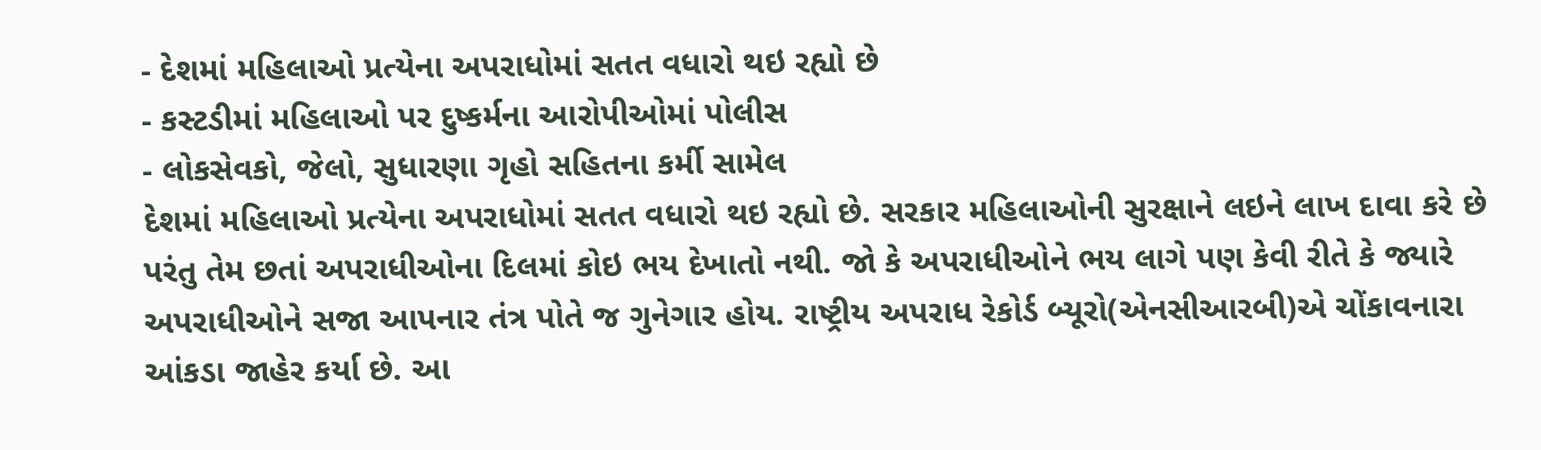- દેશમાં મહિલાઓ પ્રત્યેના અપરાધોમાં સતત વધારો થઇ રહ્યો છે
- કસ્ટડીમાં મહિલાઓ પર દુષ્કર્મના આરોપીઓમાં પોલીસ
- લોકસેવકો, જેલો, સુધારણા ગૃહો સહિતના કર્મી સામેલ
દેશમાં મહિલાઓ પ્રત્યેના અપરાધોમાં સતત વધારો થઇ રહ્યો છે. સરકાર મહિલાઓની સુરક્ષાને લઇને લાખ દાવા કરે છે પરંતુ તેમ છતાં અપરાધીઓના દિલમાં કોઇ ભય દેખાતો નથી. જો કે અપરાધીઓને ભય લાગે પણ કેવી રીતે કે જ્યારે અપરાધીઓને સજા આપનાર તંત્ર પોતે જ ગુનેગાર હોય. રાષ્ટ્રીય અપરાધ રેકોર્ડ બ્યૂરો(એનસીઆરબી)એ ચોંકાવનારા આંકડા જાહેર કર્યા છે. આ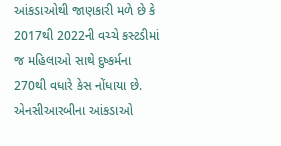આંકડાઓથી જાણકારી મળે છે કે 2017થી 2022ની વચ્ચે કસ્ટડીમાં જ મહિલાઓ સાથે દુષ્કર્મના 270થી વધારે કેસ નોંધાયા છે. એનસીઆરબીના આંકડાઓ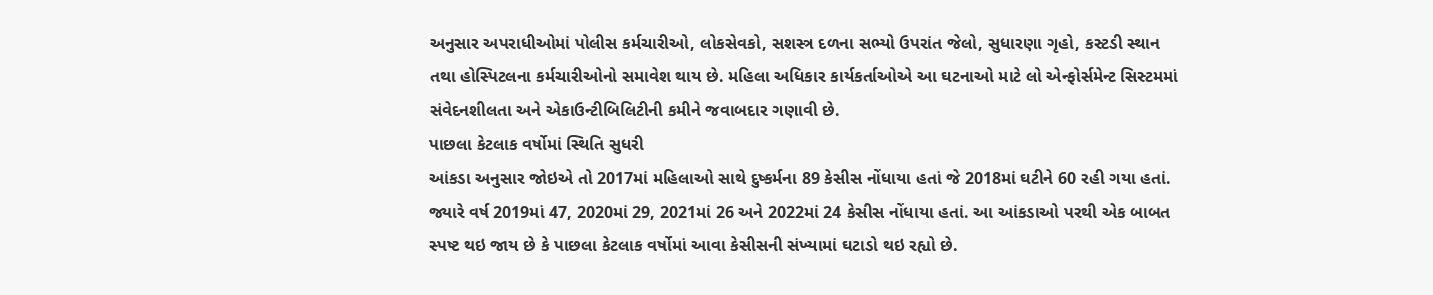અનુસાર અપરાધીઓમાં પોલીસ કર્મચારીઓ, લોકસેવકો, સશસ્ત્ર દળના સભ્યો ઉપરાંત જેલો, સુધારણા ગૃહો, કસ્ટડી સ્થાન તથા હોસ્પિટલના કર્મચારીઓનો સમાવેશ થાય છે. મહિલા અધિકાર કાર્યકર્તાઓએ આ ઘટનાઓ માટે લો એન્ફોર્સમેન્ટ સિસ્ટમમાં સંવેદનશીલતા અને એકાઉન્ટીબિલિટીની કમીને જવાબદાર ગણાવી છે.
પાછલા કેટલાક વર્ષોમાં સ્થિતિ સુધરી
આંકડા અનુસાર જોઇએ તો 2017માં મહિલાઓ સાથે દુષ્કર્મના 89 કેસીસ નોંધાયા હતાં જે 2018માં ઘટીને 60 રહી ગયા હતાં. જ્યારે વર્ષ 2019માં 47, 2020માં 29, 2021માં 26 અને 2022માં 24 કેસીસ નોંધાયા હતાં. આ આંકડાઓ પરથી એક બાબત સ્પષ્ટ થઇ જાય છે કે પાછલા કેટલાક વર્ષોમાં આવા કેસીસની સંખ્યામાં ઘટાડો થઇ રહ્યો છે.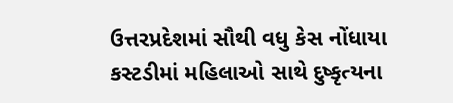ઉત્તરપ્રદેશમાં સૌથી વધુ કેસ નોંધાયા
કસ્ટડીમાં મહિલાઓ સાથે દુષ્કૃત્યના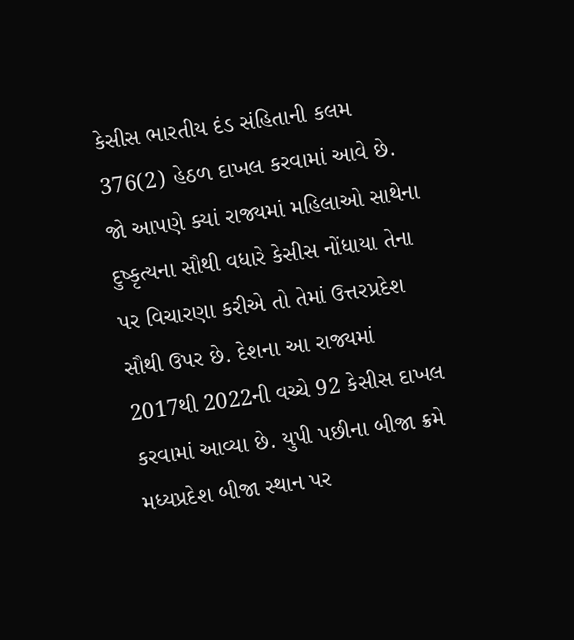કેસીસ ભારતીય દંડ સંહિતાની કલમ 376(2) હેઠળ દાખલ કરવામાં આવે છે. જો આપણે ક્યાં રાજ્યમાં મહિલાઓ સાથેના દુષ્કૃત્યના સૌથી વધારે કેસીસ નોંધાયા તેના પર વિચારણા કરીએ તો તેમાં ઉત્તરપ્રદેશ સૌથી ઉપર છે. દેશના આ રાજ્યમાં 2017થી 2022ની વચ્ચે 92 કેસીસ દાખલ કરવામાં આવ્યા છે. યુપી પછીના બીજા ક્રમે મધ્યપ્રદેશ બીજા સ્થાન પર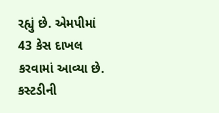રહ્યું છે. એમપીમાં 43 કેસ દાખલ કરવામાં આવ્યા છે.
કસ્ટડીની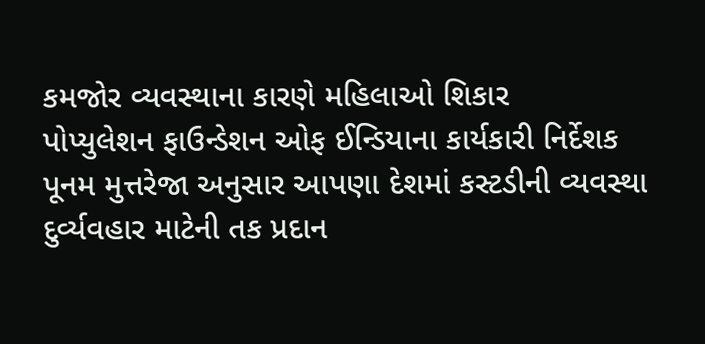કમજોર વ્યવસ્થાના કારણે મહિલાઓ શિકાર
પોપ્યુલેશન ફાઉન્ડેશન ઓફ ઈન્ડિયાના કાર્યકારી નિર્દેશક પૂનમ મુત્તરેજા અનુસાર આપણા દેશમાં કસ્ટડીની વ્યવસ્થા દુર્વ્યવહાર માટેની તક પ્રદાન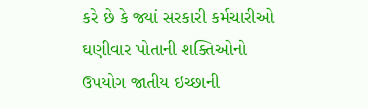કરે છે કે જ્યાં સરકારી કર્મચારીઓ ઘણીવાર પોતાની શક્તિઓનો ઉપયોગ જાતીય ઇચ્છાની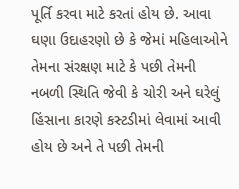પૂર્તિ કરવા માટે કરતાં હોય છે. આવા ઘણા ઉદાહરણો છે કે જેમાં મહિલાઓને તેમના સંરક્ષણ માટે કે પછી તેમની નબળી સ્થિતિ જેવી કે ચોરી અને ઘરેલું હિંસાના કારણે કસ્ટડીમાં લેવામાં આવી હોય છે અને તે પછી તેમની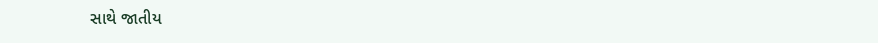સાથે જાતીય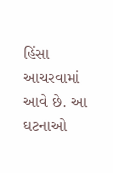હિંસા આચરવામાં આવે છે. આ ઘટનાઓ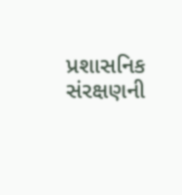પ્રશાસનિક સંરક્ષણની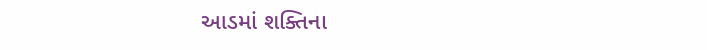આડમાં શક્તિના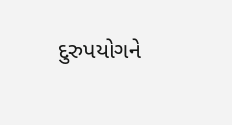દુરુપયોગને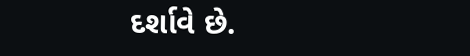દર્શાવે છે.